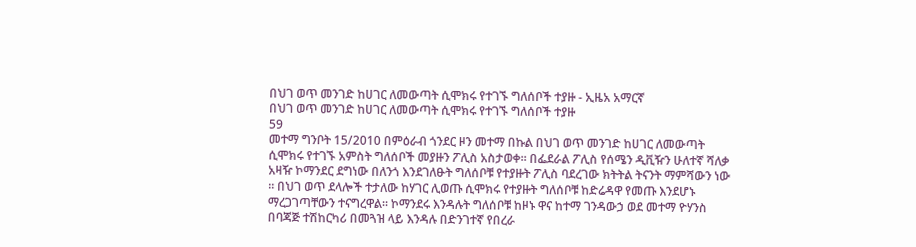በህገ ወጥ መንገድ ከሀገር ለመውጣት ሲሞክሩ የተገኙ ግለሰቦች ተያዙ - ኢዜአ አማርኛ
በህገ ወጥ መንገድ ከሀገር ለመውጣት ሲሞክሩ የተገኙ ግለሰቦች ተያዙ
59
መተማ ግንቦት 15/2010 በምዕራብ ጎንደር ዞን መተማ በኩል በህገ ወጥ መንገድ ከሀገር ለመውጣት ሲሞክሩ የተገኙ አምስት ግለሰቦች መያዙን ፖሊስ አስታወቀ፡፡ በፌደራል ፖሊስ የሰሜን ዲቪዥን ሁለተኛ ሻለቃ አዛዥ ኮማንደር ደግነው በለንጎ እንደገለፁት ግለሰቦቹ የተያዙት ፖሊስ ባደረገው ክትትል ትናንት ማምሻውን ነው ። በህገ ወጥ ደላሎች ተታለው ከሃገር ሊወጡ ሲሞክሩ የተያዙት ግለሰቦቹ ከድሬዳዋ የመጡ እንደሆኑ ማረጋገጣቸውን ተናግረዋል። ኮማንደሩ እንዳሉት ግለሰቦቹ ከዞኑ ዋና ከተማ ገንዳውኃ ወደ መተማ ዮሃንስ በባጃጅ ተሽከርካሪ በመጓዝ ላይ እንዳሉ በድንገተኛ የበረራ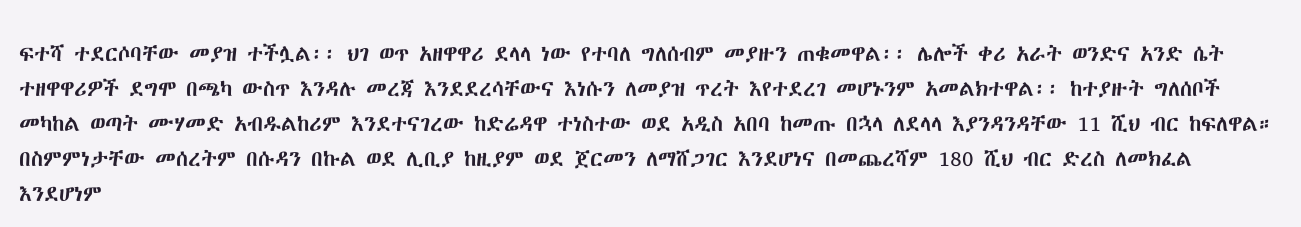ፍተሻ ተደርሶባቸው መያዝ ተችሏል፡፡ ህገ ወጥ አዘዋዋሪ ደላላ ነው የተባለ ግለሰብም መያዙን ጠቁመዋል፡፡ ሌሎች ቀሪ አራት ወንድና አንድ ሴት ተዘዋዋሪዎች ደግሞ በጫካ ውስጥ እንዳሉ መረጃ እንደደረሳቸውና እነሱን ለመያዝ ጥረት እየተደረገ መሆኑንም አመልክተዋል፡፡ ከተያዙት ግለሰቦች መካከል ወጣት ሙሃመድ አብዱልከሪም እንደተናገረው ከድሬዳዋ ተነስተው ወደ አዲስ አበባ ከመጡ በኋላ ለደላላ እያንዳንዳቸው 11 ሺህ ብር ከፍለዋል። በስምምነታቸው መሰረትም በሱዳን በኩል ወደ ሊቢያ ከዚያም ወደ ጀርመን ለማሸጋገር እንደሆነና በመጨረሻም 180 ሺህ ብር ድረስ ለመክፈል እንደሆነም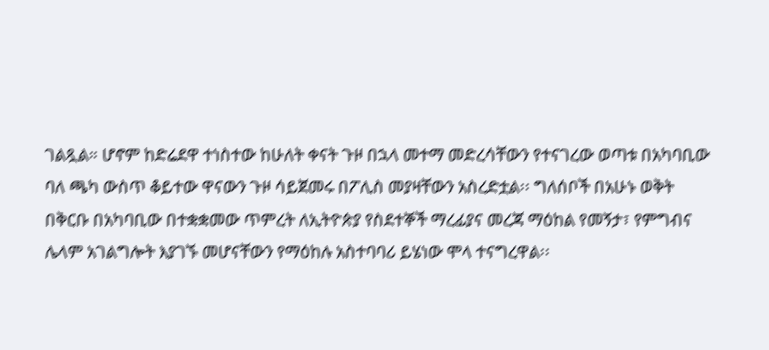ገልጿል። ሆኖም ከድሬደዋ ተነስተው ከሁለት ቀናት ጉዞ በኋላ መተማ መድረሳቸውን የተናገረው ወጣቱ በአካባቢው ባለ ጫካ ውስጥ ቆይተው ዋናውን ጉዞ ሳይጀመሩ በፖሊስ መያዛቸውን አስረድቷል፡፡ ግለሰቦች በአሁኑ ወቅት በቅርቡ በአካባቢው በተቋቋመው ጥምረት ለኢትዮጵያ የስደተኞች ማረፊያና መረጃ ማዕከል የመኝታ፣ የምግብና ሌላም አገልግሎት እያገኙ መሆናቸውን የማዕከሉ አስተባባሪ ይሄነው ሞላ ተናግረዋል፡፡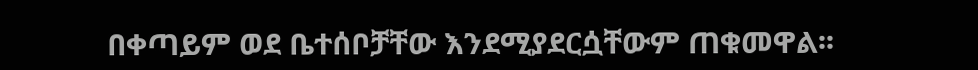በቀጣይም ወደ ቤተሰቦቻቸው እንደሚያደርሷቸውም ጠቁመዋል፡፡